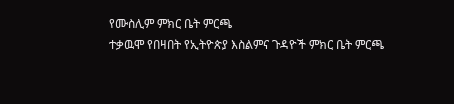የሙስሊም ምክር ቤት ምርጫ
ተቃዉሞ የበዛበት የኢትዮጵያ እስልምና ጉዳዮች ምክር ቤት ምርጫ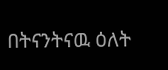በትናንትናዉ ዕለት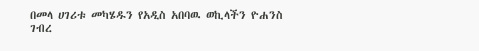በመላ ሀገሪቱ መካሄዱን የአዲስ አበባዉ ወኪላችን ዮሐንስ ገብረ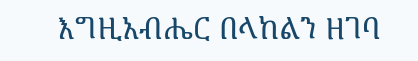እግዚአብሔር በላከልን ዘገባ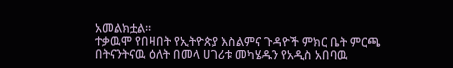አመልክቷል።
ተቃዉሞ የበዛበት የኢትዮጵያ እስልምና ጉዳዮች ምክር ቤት ምርጫ በትናንትናዉ ዕለት በመላ ሀገሪቱ መካሄዱን የአዲስ አበባዉ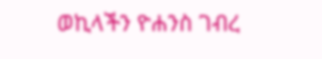ወኪላችን ዮሐንስ ገብረ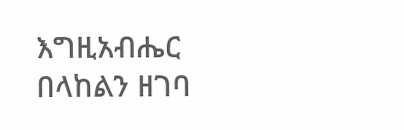እግዚአብሔር በላከልን ዘገባ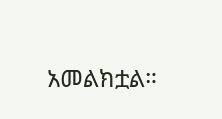አመልክቷል።